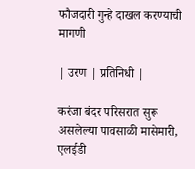फौजदारी गुन्हे दाखल करण्याची मागणी

| उरण | प्रतिनिधी |

करंजा बंदर परिसरात सुरू असलेल्या पावसाळी मासेमारी, एलईडी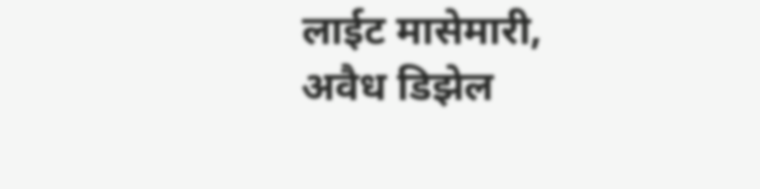लाईट मासेमारी, अवैध डिझेल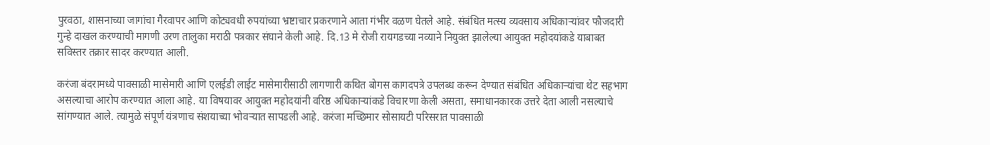पुरवठा, शासनाच्या जागांचा गैरवापर आणि कोट्यवधी रुपयांच्या भ्रष्टाचार प्रकरणाने आता गंभीर वळण घेतले आहे. संबंधित मत्स्य व्यवसाय अधिकाऱ्यांवर फौजदारी गुन्हे दाखल करण्याची मागणी उरण तालुका मराठी पत्रकार संघाने केली आहे. दि.13 मे रोजी रायगडच्या नव्याने नियुक्त झालेल्या आयुक्त महोदयांकडे याबाबत सविस्तर तक्रार सादर करण्यात आली.

करंजा बंदरामध्ये पावसाळी मासेमारी आणि एलईडी लाईट मासेमारीसाठी लागणारी कथित बोगस कागदपत्रे उपलब्ध करून देण्यात संबंधित अधिकाऱ्यांचा थेट सहभाग असल्याचा आरोप करण्यात आला आहे. या विषयावर आयुक्त महोदयांनी वरिष्ठ अधिकाऱ्यांकडे विचारणा केली असता, समाधानकारक उत्तरे देता आली नसल्याचे सांगण्यात आले. त्यामुळे संपूर्ण यंत्रणाच संशयाच्या भोवऱ्यात सापडली आहे. करंजा मच्छिमार सोसायटी परिसरात पावसाळी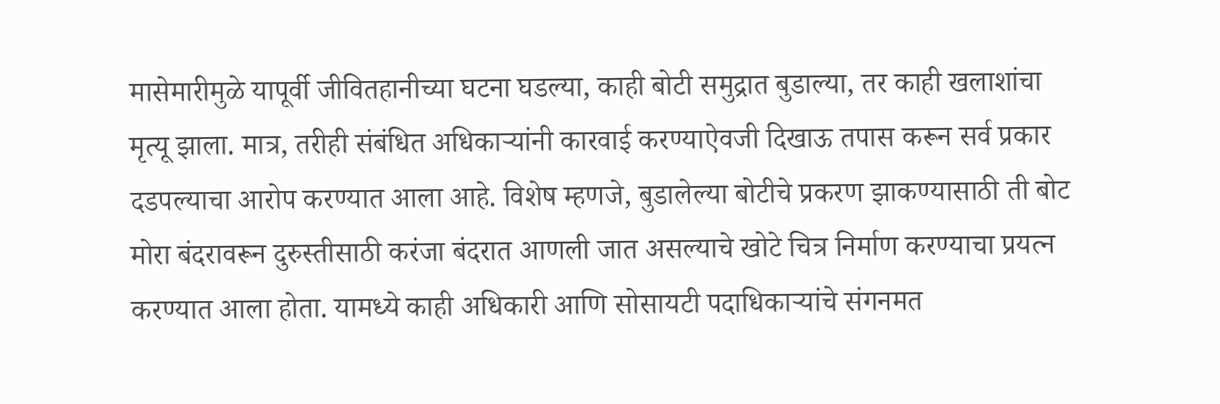मासेमारीमुळे यापूर्वी जीवितहानीच्या घटना घडल्या, काही बोटी समुद्रात बुडाल्या, तर काही खलाशांचा मृत्यू झाला. मात्र, तरीही संबंधित अधिकाऱ्यांनी कारवाई करण्याऐवजी दिखाऊ तपास करून सर्व प्रकार दडपल्याचा आरोप करण्यात आला आहे. विशेष म्हणजे, बुडालेल्या बोटीचे प्रकरण झाकण्यासाठी ती बोट मोरा बंदरावरून दुरुस्तीसाठी करंजा बंदरात आणली जात असल्याचे खोटे चित्र निर्माण करण्याचा प्रयत्न करण्यात आला होता. यामध्ये काही अधिकारी आणि सोसायटी पदाधिकाऱ्यांचे संगनमत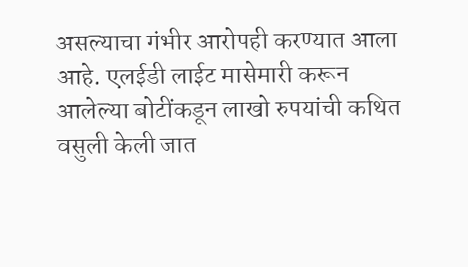असल्याचा गंभीर आरोपही करण्यात आला आहे. एलईडी लाईट मासेमारी करून आलेल्या बोटींकडून लाखो रुपयांची कथित वसुली केली जात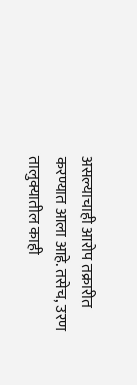असल्याचाही आरोप तक्रारीत करण्यात आला आहे. तसेच, उरण तालुक्यातील काही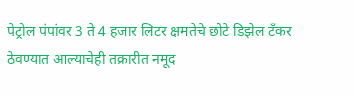पेट्रोल पंपांवर 3 ते 4 हजार लिटर क्षमतेचे छोटे डिझेल टँकर ठेवण्यात आल्याचेही तक्रारीत नमूद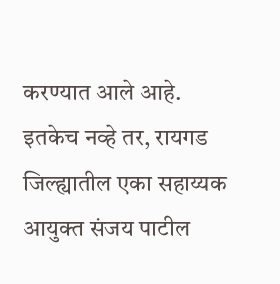करण्यात आले आहे. इतकेच नव्हे तर, रायगड जिल्ह्यातील एका सहाय्यक आयुक्त संजय पाटील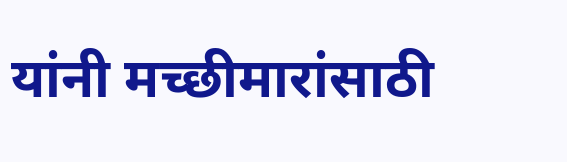यांनी मच्छीमारांसाठी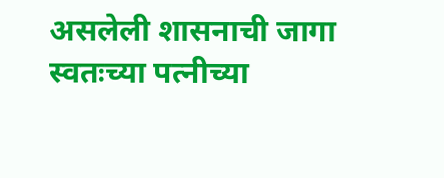असलेली शासनाची जागा स्वतःच्या पत्नीच्या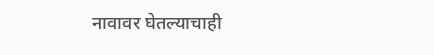नावावर घेतल्याचाही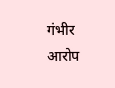गंभीर आरोप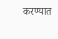करण्यात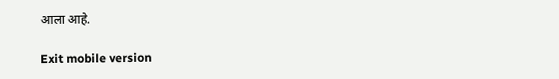आला आहे.

Exit mobile version